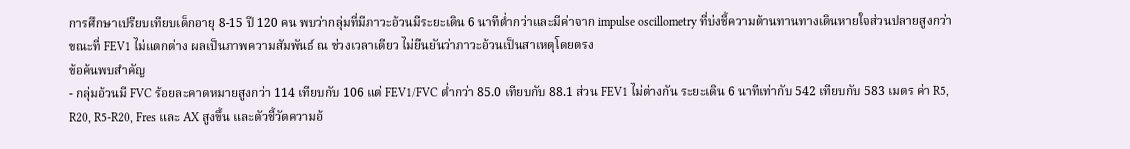การศึกษาเปรียบเทียบเด็กอายุ 8-15 ปี 120 คน พบว่ากลุ่มที่มีภาวะอ้วนมีระยะเดิน 6 นาทีต่ำกว่าและมีค่าจาก impulse oscillometry ที่บ่งชี้ความต้านทานทางเดินหายใจส่วนปลายสูงกว่า ขณะที่ FEV1 ไม่แตกต่าง ผลเป็นภาพความสัมพันธ์ ณ ช่วงเวลาเดียว ไม่ยืนยันว่าภาวะอ้วนเป็นสาเหตุโดยตรง
ข้อค้นพบสำคัญ
- กลุ่มอ้วนมี FVC ร้อยละคาดหมายสูงกว่า 114 เทียบกับ 106 แต่ FEV1/FVC ต่ำกว่า 85.0 เทียบกับ 88.1 ส่วน FEV1 ไม่ต่างกัน ระยะเดิน 6 นาทีเท่ากับ 542 เทียบกับ 583 เมตร ค่า R5, R20, R5-R20, Fres และ AX สูงขึ้น และตัวชี้วัดความอ้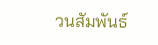วนสัมพันธ์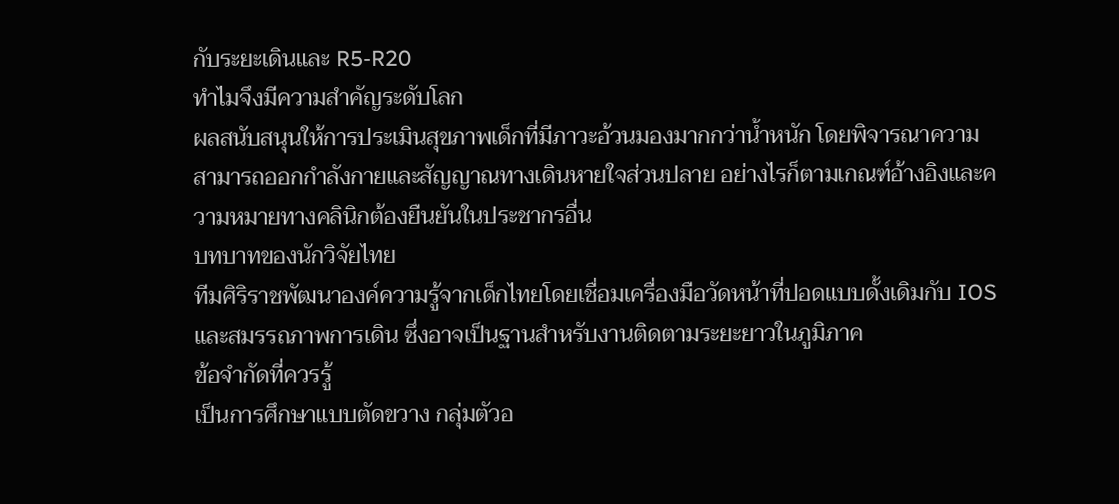กับระยะเดินและ R5-R20
ทำไมจึงมีความสำคัญระดับโลก
ผลสนับสนุนให้การประเมินสุขภาพเด็กที่มีภาวะอ้วนมองมากกว่าน้ำหนัก โดยพิจารณาความสามารถออกกำลังกายและสัญญาณทางเดินหายใจส่วนปลาย อย่างไรก็ตามเกณฑ์อ้างอิงและความหมายทางคลินิกต้องยืนยันในประชากรอื่น
บทบาทของนักวิจัยไทย
ทีมศิริราชพัฒนาองค์ความรู้จากเด็กไทยโดยเชื่อมเครื่องมือวัดหน้าที่ปอดแบบดั้งเดิมกับ IOS และสมรรถภาพการเดิน ซึ่งอาจเป็นฐานสำหรับงานติดตามระยะยาวในภูมิภาค
ข้อจำกัดที่ควรรู้
เป็นการศึกษาแบบตัดขวาง กลุ่มตัวอ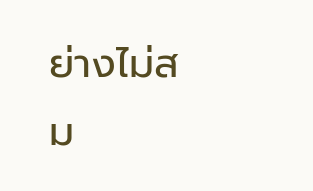ย่างไม่สม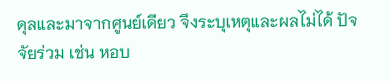ดุลและมาจากศูนย์เดียว จึงระบุเหตุและผลไม่ได้ ปัจจัยร่วม เช่น หอบ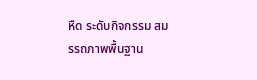หืด ระดับกิจกรรม สมรรถภาพพื้นฐาน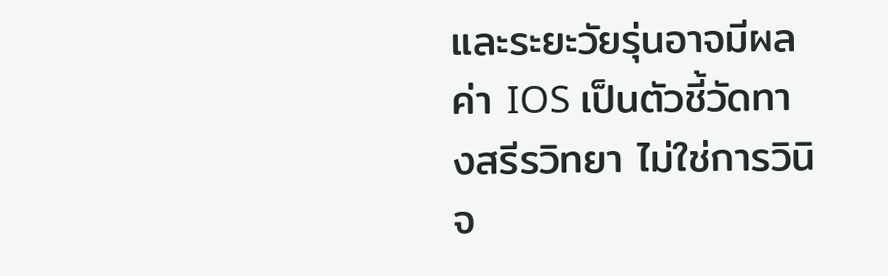และระยะวัยรุ่นอาจมีผล ค่า IOS เป็นตัวชี้วัดทางสรีรวิทยา ไม่ใช่การวินิจ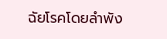ฉัยโรคโดยลำพัง